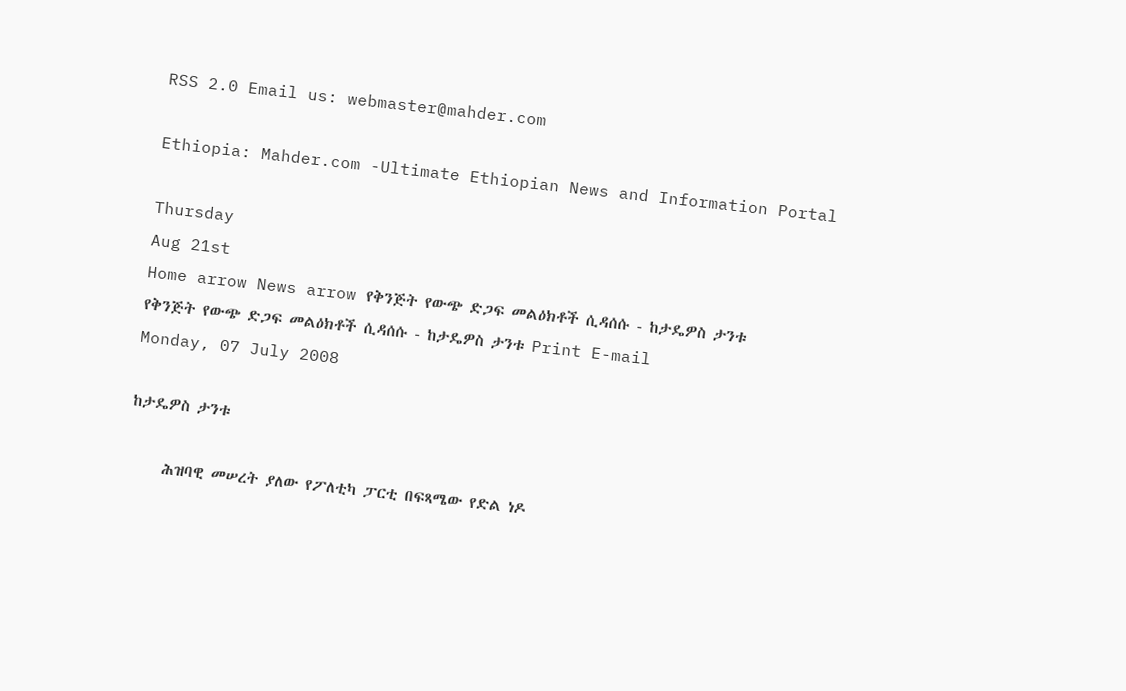RSS 2.0 Email us: webmaster@mahder.com

Ethiopia: Mahder.com -Ultimate Ethiopian News and Information Portal

Thursday
Aug 21st
Home arrow News arrow የቅንጅት የውጭ ድጋፍ መልዕክቶች ሲዳሰሱ - ከታዴዎስ ታንቱ
የቅንጅት የውጭ ድጋፍ መልዕክቶች ሲዳሰሱ - ከታዴዎስ ታንቱ Print E-mail
Monday, 07 July 2008

ከታዴዎስ ታንቱ

     ሕዝባዊ መሠረት ያለው የፖለቲካ ፓርቲ በፍጻሜው የድል ነዶ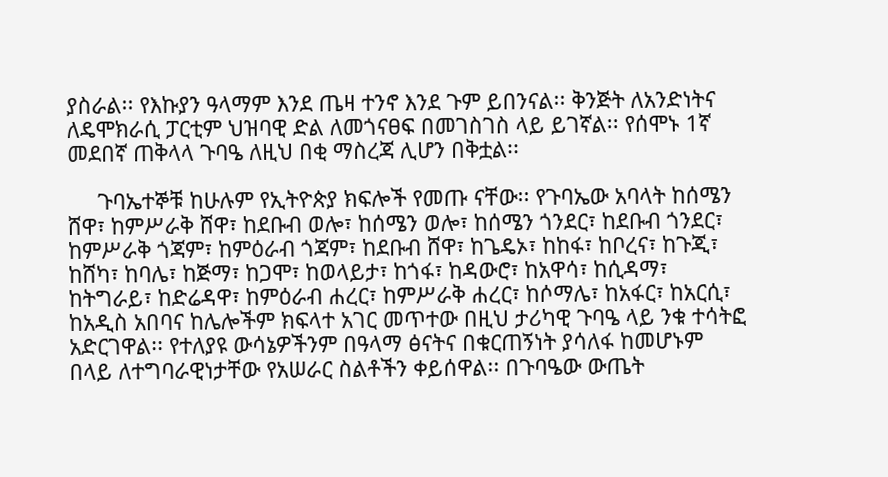ያስራል፡፡ የእኩያን ዓላማም እንደ ጤዛ ተንኖ እንደ ጉም ይበንናል፡፡ ቅንጅት ለአንድነትና ለዴሞክራሲ ፓርቲም ህዝባዊ ድል ለመጎናፀፍ በመገስገስ ላይ ይገኛል፡፡ የሰሞኑ 1ኛ መደበኛ ጠቅላላ ጉባዔ ለዚህ በቂ ማስረጃ ሊሆን በቅቷል፡፡

     ጉባኤተኞቹ ከሁሉም የኢትዮጵያ ክፍሎች የመጡ ናቸው፡፡ የጉባኤው አባላት ከሰሜን ሸዋ፣ ከምሥራቅ ሸዋ፣ ከደቡብ ወሎ፣ ከሰሜን ወሎ፣ ከሰሜን ጎንደር፣ ከደቡብ ጎንደር፣ ከምሥራቅ ጎጃም፣ ከምዕራብ ጎጃም፣ ከደቡብ ሸዋ፣ ከጌዴኦ፣ ከከፋ፣ ከቦረና፣ ከጉጂ፣ ከሸካ፣ ከባሌ፣ ከጅማ፣ ከጋሞ፣ ከወላይታ፣ ከጎፋ፣ ከዳውሮ፣ ከአዋሳ፣ ከሲዳማ፣ ከትግራይ፣ ከድሬዳዋ፣ ከምዕራብ ሐረር፣ ከምሥራቅ ሐረር፣ ከሶማሌ፣ ከአፋር፣ ከአርሲ፣ ከአዲስ አበባና ከሌሎችም ክፍላተ አገር መጥተው በዚህ ታሪካዊ ጉባዔ ላይ ንቁ ተሳትፎ አድርገዋል፡፡ የተለያዩ ውሳኔዎችንም በዓላማ ፅናትና በቁርጠኝነት ያሳለፋ ከመሆኑም በላይ ለተግባራዊነታቸው የአሠራር ስልቶችን ቀይሰዋል፡፡ በጉባዔው ውጤት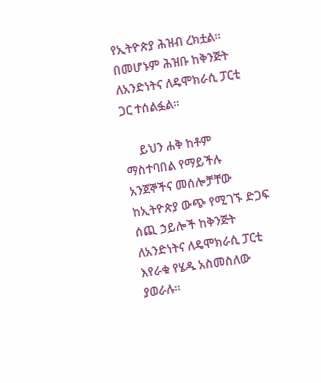የኢትዮጵያ ሕዝብ ረክቷል፡፡ በመሆኑም ሕዝቡ ከቅንጅት ለአንድነትና ለዴሞክራሲ ፓርቲ ጋር ተሰልፏል፡፡

     ይህን ሐቅ ከቶም ማስተባበል የማይችሉ አንጀኞችና መሰሎቻቸው ከኢትዮጵያ ውጭ የሚገኙ ድጋፍ ሰጪ ኃይሎች ከቅንጅት ለአንድነትና ለዴሞክራሲ ፓርቲ እየራቁ የሄዱ አስመስለው ያወራሉ፡፡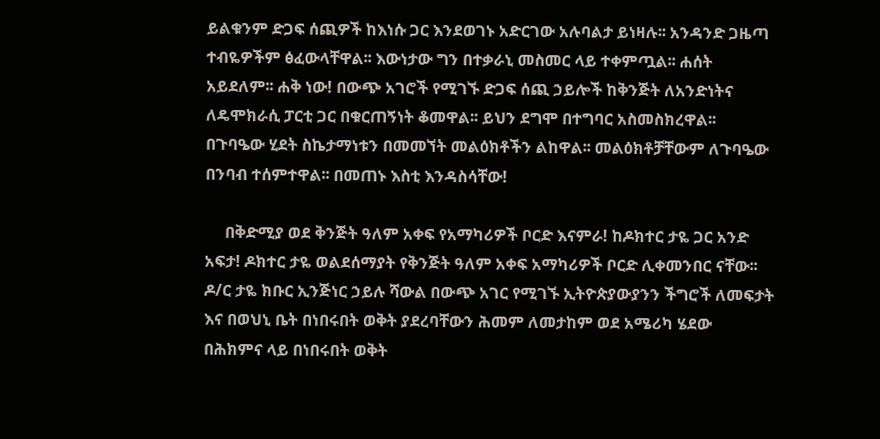ይልቁንም ድጋፍ ሰጪዎች ከእነሱ ጋር እንደወገኑ አድርገው አሉባልታ ይነዛሉ፡፡ አንዳንድ ጋዜጣ ተብዬዎችም ፅፈውላቸዋል፡፡ እውነታው ግን በተቃራኒ መስመር ላይ ተቀምጧል፡፡ ሐሰት አይደለም፡፡ ሐቅ ነው! በውጭ አገሮች የሚገኙ ድጋፍ ሰጪ ኃይሎች ከቅንጅት ለአንድነትና ለዴሞክራሲ ፓርቲ ጋር በቁርጠኝነት ቆመዋል፡፡ ይህን ደግሞ በተግባር አስመስክረዋል፡፡ በጉባዔው ሂደት ስኬታማነቱን በመመኘት መልዕክቶችን ልከዋል፡፡ መልዕክቶቻቸውም ለጉባዔው በንባብ ተሰምተዋል፡፡ በመጠኑ እስቲ እንዳስሳቸው!

     በቅድሚያ ወደ ቅንጅት ዓለም አቀፍ የአማካሪዎች ቦርድ እናምራ! ከዶክተር ታዬ ጋር አንድ አፍታ! ዶክተር ታዬ ወልደሰማያት የቅንጅት ዓለም አቀፍ አማካሪዎች ቦርድ ሊቀመንበር ናቸው፡፡ ዶ/ር ታዬ ክቡር ኢንጅነር ኃይሉ ሻውል በውጭ አገር የሚገኙ ኢትዮጵያውያንን ችግሮች ለመፍታት እና በወህኒ ቤት በነበሩበት ወቅት ያደረባቸውን ሕመም ለመታከም ወደ አሜሪካ ሄደው በሕክምና ላይ በነበሩበት ወቅት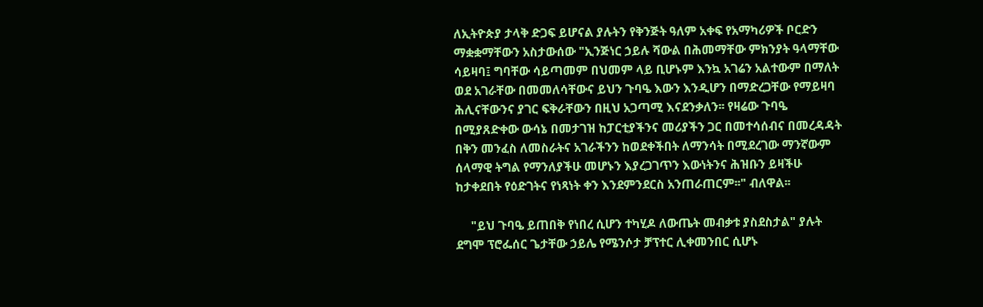ለኢትዮጵያ ታላቅ ድጋፍ ይሆናል ያሉትን የቅንጅት ዓለም አቀፍ የአማካሪዎች ቦርድን ማቋቋማቸውን አስታውሰው "ኢንጅነር ኃይሉ ሻውል በሕመማቸው ምክንያት ዓላማቸው ሳይዛባ፤ ግባቸው ሳይጣመም በህመም ላይ ቢሆኑም እንኳ አገሬን አልተውም በማለት ወደ አገራቸው በመመለሳቸውና ይህን ጉባዔ እውን እንዲሆን በማድረጋቸው የማይዛባ ሕሊናቸውንና ያገር ፍቅራቸውን በዚህ አጋጣሚ እናደንቃለን፡፡ የዛሬው ጉባዔ በሚያጸድቀው ውሳኔ በመታገዝ ከፓርቲያችንና መሪያችን ጋር በመተሳሰብና በመረዳዳት በቅን መንፈስ ለመስራትና አገራችንን ከወደቀችበት ለማንሳት በሚደረገው ማንኛውም ሰላማዊ ትግል የማንለያችሁ መሆኑን እያረጋገጥን እውነትንና ሕዝቡን ይዛችሁ ከታቀደበት የዕድገትና የነጻነት ቀን እንደምንደርስ አንጠራጠርም፡፡" ብለዋል፡፡

     "ይህ ጉባዔ ይጠበቅ የነበረ ሲሆን ተካሂዶ ለውጤት መብቃቱ ያስደስታል" ያሉት ደግሞ ፕሮፌሰር ጌታቸው ኃይሌ የሜንሶታ ቻፕተር ሊቀመንበር ሲሆኑ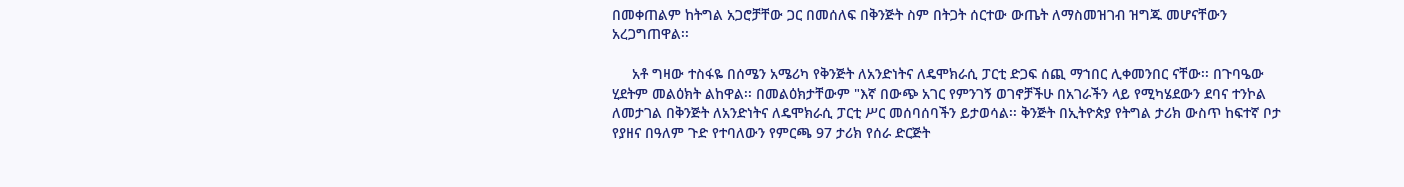በመቀጠልም ከትግል አጋሮቻቸው ጋር በመሰለፍ በቅንጅት ስም በትጋት ሰርተው ውጤት ለማስመዝገብ ዝግጁ መሆናቸውን አረጋግጠዋል፡፡

     አቶ ግዛው ተስፋዬ በሰሜን አሜሪካ የቅንጅት ለአንድነትና ለዴሞክራሲ ፓርቲ ድጋፍ ሰጪ ማኀበር ሊቀመንበር ናቸው፡፡ በጉባዔው ሂደትም መልዕክት ልከዋል፡፡ በመልዕክታቸውም "እኛ በውጭ አገር የምንገኝ ወገኖቻችሁ በአገራችን ላይ የሚካሄደውን ደባና ተንኮል ለመታገል በቅንጅት ለአንድነትና ለዴሞክራሲ ፓርቲ ሥር መሰባሰባችን ይታወሳል፡፡ ቅንጅት በኢትዮጵያ የትግል ታሪክ ውስጥ ከፍተኛ ቦታ የያዘና በዓለም ጉድ የተባለውን የምርጫ 97 ታሪክ የሰራ ድርጅት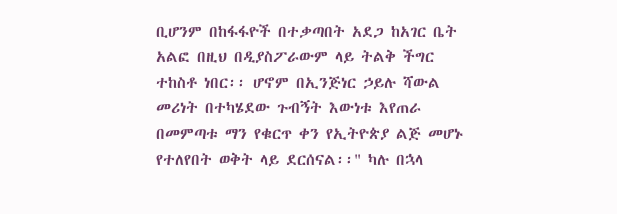ቢሆንም በከፋፋዮች በተቃጣበት አደጋ ከአገር ቤት አልፎ በዚህ በዲያስፖራውም ላይ ትልቅ ችግር ተከስቶ ነበር፡፡ ሆኖም በኢንጅነር ኃይሉ ሻውል መሪነት በተካሄደው ጉብኝት እውነቱ እየጠራ በመምጣቱ ማን የቁርጥ ቀን የኢትዮጵያ ልጅ መሆኑ የተለየበት ወቅት ላይ ደርሰናል፡፡" ካሉ በኋላ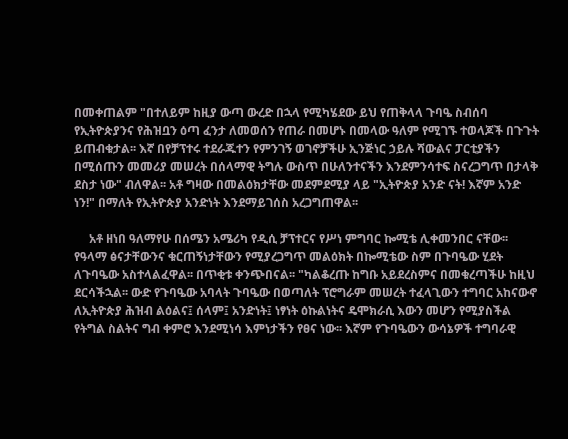በመቀጠልም "በተለይም ከዚያ ውጣ ውረድ በኋላ የሚካሄደው ይህ የጠቅላላ ጉባዔ ስብሰባ የኢትዮጵያንና የሕዝቧን ዕጣ ፈንታ ለመወሰን የጠራ በመሆኑ በመላው ዓለም የሚገኙ ተወላጆች በጉጉት ይጠብቁታል፡፡ እኛ በየቻፕተሩ ተደራጁተን የምንገኝ ወገኖቻችሁ ኢንጅነር ኃይሉ ሻውልና ፓርቲያችን በሚሰጡን መመሪያ መሠረት በሰላማዊ ትግሉ ውስጥ በሁለንተናችን እንደምንሳተፍ ስናረጋግጥ በታላቅ ደስታ ነው" ብለዋል፡፡ አቶ ግዛው በመልዕክታቸው መደምደሚያ ላይ "ኢትዮጵያ አንድ ናት! እኛም አንድ ነን!" በማለት የኢትዮጵያ አንድነት እንደማይገሰስ አረጋግጠዋል፡፡

     አቶ ዘነበ ዓለማየሁ በሰሜን አሜሪካ የዲሲ ቻፕተርና የሥነ ምግባር ኰሚቴ ሊቀመንበር ናቸው፡፡ የዓላማ ፅናታቸውንና ቁርጠኝነታቸውን የሚያረጋግጥ መልዕክት በኰሚቴው ስም በጉባዔው ሂደት ለጉባዔው አስተላልፈዋል፡፡ በጥቂቱ ቀንጭበናል፡፡ "ካልቆረጡ ከግቡ አይደረስምና በመቁረጣችሁ ከዚህ ደርሳችኋል፡፡ ውድ የጉባዔው አባላት ጉባዔው በወጣለት ፕሮግራም መሠረት ተፈላጊውን ተግባር አከናውኖ ለኢትዮጵያ ሕዝብ ልዕልና፤ ሰላም፤ አንድነት፤ ነፃነት ዕኩልነትና ዴሞክራሲ እውን መሆን የሚያስችል የትግል ስልትና ግብ ቀምሮ እንደሚነሳ እምነታችን የፀና ነው፡፡ እኛም የጉባዔውን ውሳኔዎች ተግባራዊ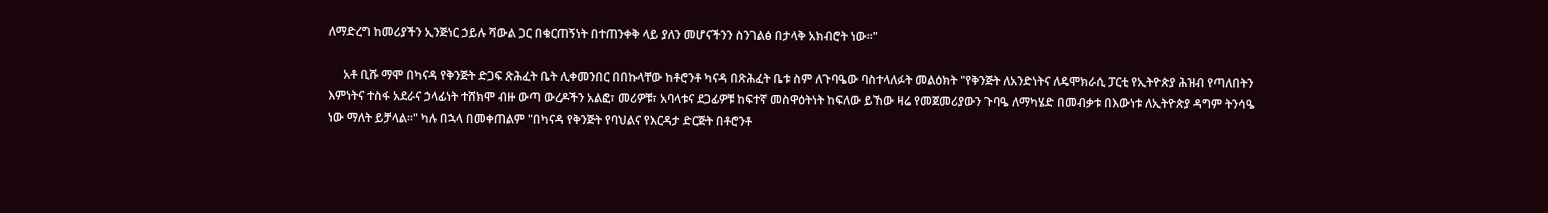ለማድረግ ከመሪያችን ኢንጅነር ኃይሉ ሻውል ጋር በቁርጠኝነት በተጠንቀቅ ላይ ያለን መሆናችንን ስንገልፅ በታላቅ አክብሮት ነው፡፡"

     አቶ ቢሹ ማሞ በካናዳ የቅንጅት ድጋፍ ጽሕፈት ቤት ሊቀመንበር በበኩላቸው ከቶሮንቶ ካናዳ በጽሕፈት ቤቱ ስም ለጉባዔው ባስተላለፉት መልዕክት "የቅንጅት ለአንድነትና ለዴሞክራሲ ፓርቲ የኢትዮጵያ ሕዝብ የጣለበትን እምነትና ተስፋ አደራና ኃላፊነት ተሸክሞ ብዙ ውጣ ውረዶችን አልፎ፣ መሪዎቹ፣ አባላቱና ደጋፊዎቹ ከፍተኛ መስዋዕትነት ከፍለው ይኸው ዛሬ የመጀመሪያውን ጉባዔ ለማካሄድ በመብቃቱ በእውነቱ ለኢትዮጵያ ዳግም ትንሳዔ ነው ማለት ይቻላል፡፡" ካሉ በኋላ በመቀጠልም "በካናዳ የቅንጅት የባህልና የእርዳታ ድርጅት በቶሮንቶ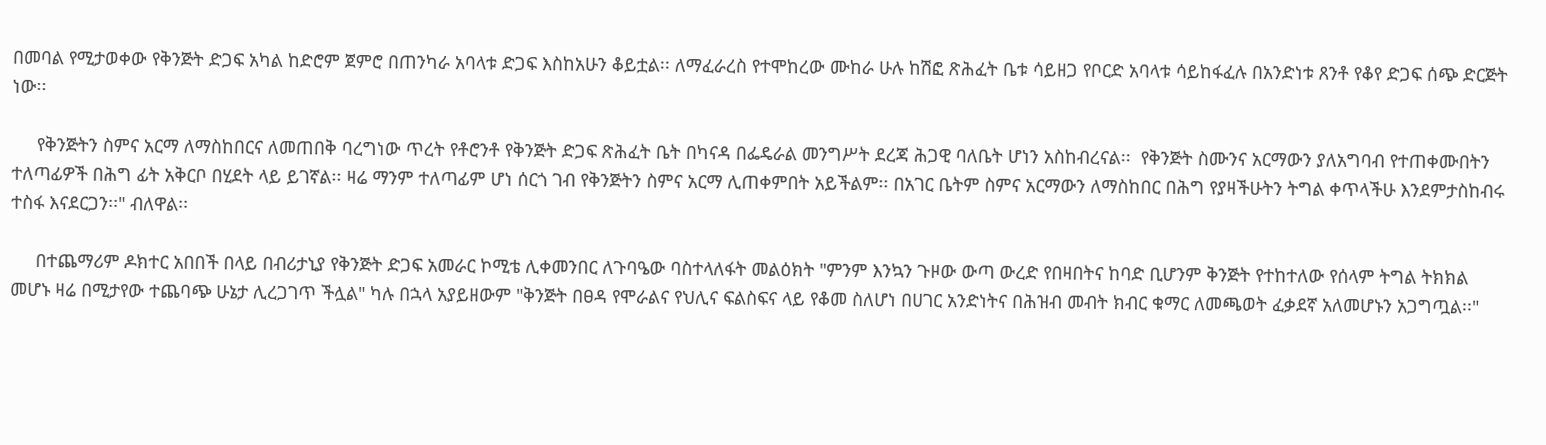በመባል የሚታወቀው የቅንጅት ድጋፍ አካል ከድሮም ጀምሮ በጠንካራ አባላቱ ድጋፍ እስከአሁን ቆይቷል፡፡ ለማፈራረስ የተሞከረው ሙከራ ሁሉ ከሽፎ ጽሕፈት ቤቱ ሳይዘጋ የቦርድ አባላቱ ሳይከፋፈሉ በአንድነቱ ጸንቶ የቆየ ድጋፍ ሰጭ ድርጅት ነው፡፡

     የቅንጅትን ስምና አርማ ለማስከበርና ለመጠበቅ ባረግነው ጥረት የቶሮንቶ የቅንጅት ድጋፍ ጽሕፈት ቤት በካናዳ በፌዴራል መንግሥት ደረጃ ሕጋዊ ባለቤት ሆነን አስከብረናል፡፡  የቅንጅት ስሙንና አርማውን ያለአግባብ የተጠቀሙበትን ተለጣፊዎች በሕግ ፊት አቅርቦ በሂደት ላይ ይገኛል፡፡ ዛሬ ማንም ተለጣፊም ሆነ ሰርጎ ገብ የቅንጅትን ስምና አርማ ሊጠቀምበት አይችልም፡፡ በአገር ቤትም ስምና አርማውን ለማስከበር በሕግ የያዛችሁትን ትግል ቀጥላችሁ እንደምታስከብሩ ተስፋ እናደርጋን፡፡" ብለዋል፡፡

     በተጨማሪም ዶክተር አበበች በላይ በብሪታኒያ የቅንጅት ድጋፍ አመራር ኮሚቴ ሊቀመንበር ለጉባዔው ባስተላለፋት መልዕክት "ምንም እንኳን ጉዞው ውጣ ውረድ የበዛበትና ከባድ ቢሆንም ቅንጅት የተከተለው የሰላም ትግል ትክክል መሆኑ ዛሬ በሚታየው ተጨባጭ ሁኔታ ሊረጋገጥ ችሏል" ካሉ በኋላ አያይዘውም "ቅንጅት በፀዳ የሞራልና የህሊና ፍልስፍና ላይ የቆመ ስለሆነ በሀገር አንድነትና በሕዝብ መብት ክብር ቁማር ለመጫወት ፈቃደኛ አለመሆኑን አጋግጧል፡፡"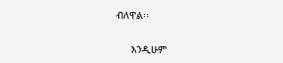ብለዋል፡፡

     እንዲሁም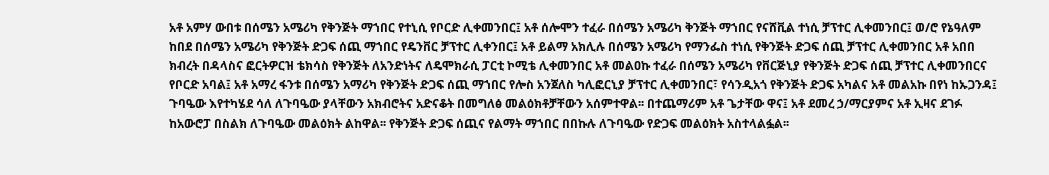አቶ አምሃ ውበቱ በሰሜን አሜሪካ የቅንጅት ማኀበር የተኒሲ የቦርድ ሊቀመንበር፤ አቶ ሰሎሞን ተፈራ በሰሜን አሜሪካ ቅንጅት ማኀበር የናሸቪል ተነሲ ቻፕተር ሊቀመንበር፤ ወ/ሮ የኔዓለም ከበደ በሰሜን አሜሪካ የቅንጅት ድጋፍ ሰጪ ማኀበር የዴንቨር ቻፕተር ሊቀንበር፤ አቶ ይልማ አክሊሉ በሰሜን አሜሪካ የማንፌስ ተነሲ የቅንጅት ድጋፍ ሰጪ ቻፕተር ሊቀመንበር አቶ አበበ ክብረት በዳላስና ፎርትዎርዝ ቴክሳስ የቅንጅት ለአንድነትና ለዴሞክራሲ ፓርቲ ኮሚቴ ሊቀመንበር አቶ መልዐኩ ተፈራ በሰሜን አሜሪካ የቨርጅኒያ የቅንጅት ድጋፍ ሰጪ ቻፕተር ሊቀመንበርና የቦርድ አባል፤ አቶ አማረ ፋንቱ በሰሜን አማሪካ የቅንጅት ድጋፍ ሰጪ ማኀበር የሎስ አንጀለስ ካሊፎርኒያ ቻፕተር ሊቀመንበር፣ የሳንዲአጎ የቅንጅት ድጋፍ አካልና አቶ መልአኩ በየነ ከኡጋንዳ፤ ጉባዔው እየተካሄደ ሳለ ለጉባዔው ያላቸውን አክብሮትና አድናቆት በመግለፅ መልዕክቶቻቸውን አሰምተዋል፡፡ በተጨማሪም አቶ ጌታቸው ዋና፤ አቶ ደመረ ኃ/ማርያምና አቶ ኢዛና ደገፉ ከአውሮፓ በስልክ ለጉባዔው መልዕክት ልከዋል፡፡ የቅንጅት ድጋፍ ሰጪና የልማት ማኀበር በበኩሉ ለጉባዔው የድጋፍ መልዕክት አስተላልፏል፡፡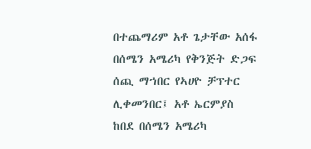በተጨማሪም አቶ ጌታቸው አሰፋ በሰሜን አሜሪካ የቅንጅት ድጋፍ ሰጪ ማኀበር የኣሀዮ ቻፕተር ሊቀመንበር፤ አቶ ኤርምያስ ከበደ በሰሜን አሜሪካ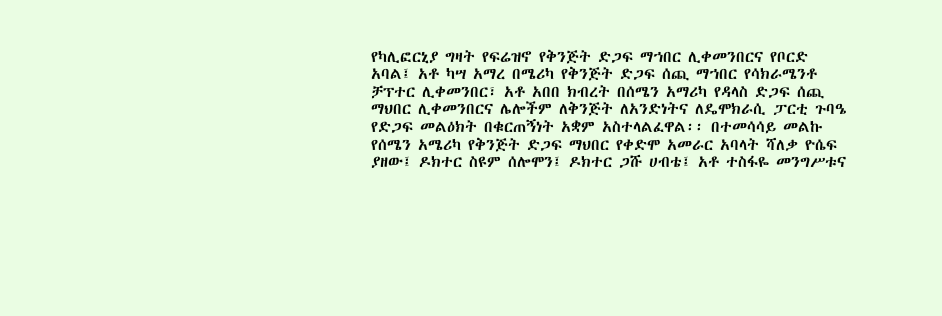የካሊፎርኒያ ግዛት የፍሬዝኖ የቅንጅት ድጋፍ ማኀበር ሊቀመንበርና የቦርድ አባል፤ አቶ ካሣ አማረ በሜሪካ የቅንጅት ድጋፍ ሰጪ ማኀበር የሳክራሜንቶ ቻፕተር ሊቀመንበር፣ አቶ አበበ ክብረት በሰሜን አማሪካ የዳላስ ድጋፍ ሰጪ ማህበር ሊቀመንበርና ሌሎችም ለቅንጅት ለአንድነትና ለዴሞክራሲ ፓርቲ ጉባዔ የድጋፍ መልዕክት በቁርጠኝነት አቋም አስተላልፈዋል፡፡ በተመሳሳይ መልኩ የሰሜን አሜሪካ የቅንጅት ድጋፍ ማህበር የቀድሞ አመራር አባላት ሻለቃ ዮሴፍ ያዘው፤ ዶክተር ስዩም ሰሎሞን፤ ዶክተር ጋሹ ሀብቴ፤ አቶ ተስፋዬ መንግሥቱና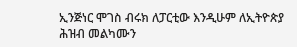ኢንጅነር ሞገስ ብሩክ ለፓርቲው እንዲሁም ለኢትዮጵያ ሕዝብ መልካሙን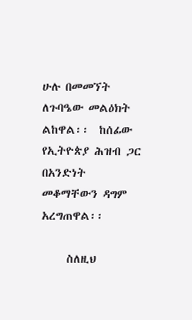ሁሉ በመመኘት ለጉባዔው መልዕክት ልከዋል፡፡  ከሰፊው የኢትዮጵያ ሕዝብ ጋር በአንድነት መቆማቸውን ዳግም አረግጠዋል፡፡

     ስለዚህ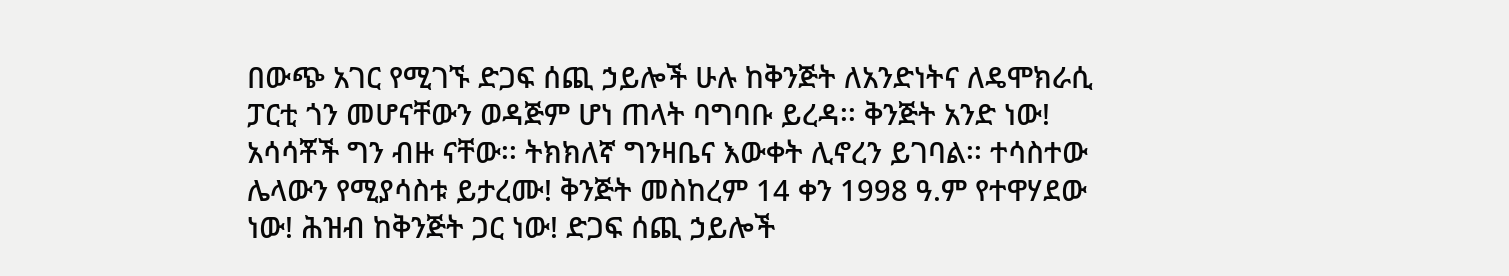በውጭ አገር የሚገኙ ድጋፍ ሰጪ ኃይሎች ሁሉ ከቅንጅት ለአንድነትና ለዴሞክራሲ ፓርቲ ጎን መሆናቸውን ወዳጅም ሆነ ጠላት ባግባቡ ይረዳ፡፡ ቅንጅት አንድ ነው! አሳሳቾች ግን ብዙ ናቸው፡፡ ትክክለኛ ግንዛቤና እውቀት ሊኖረን ይገባል፡፡ ተሳስተው ሌላውን የሚያሳስቱ ይታረሙ! ቅንጅት መስከረም 14 ቀን 1998 ዓ.ም የተዋሃደው ነው! ሕዝብ ከቅንጅት ጋር ነው! ድጋፍ ሰጪ ኃይሎች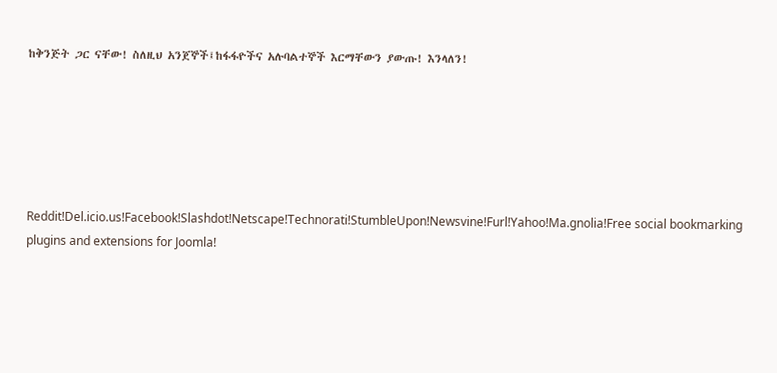ከቅንጅት ጋር ናቸው! ስለዚህ አንጀኞች፤ከፋፋዮችና አሉባልተኞች እርማቸውን ያውጡ! እንላለን!






Reddit!Del.icio.us!Facebook!Slashdot!Netscape!Technorati!StumbleUpon!Newsvine!Furl!Yahoo!Ma.gnolia!Free social bookmarking plugins and extensions for Joomla!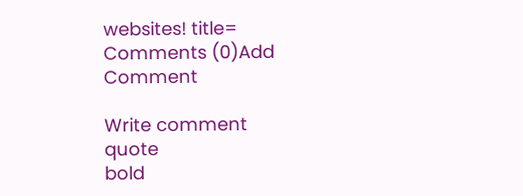websites! title=
Comments (0)Add Comment

Write comment
quote
bold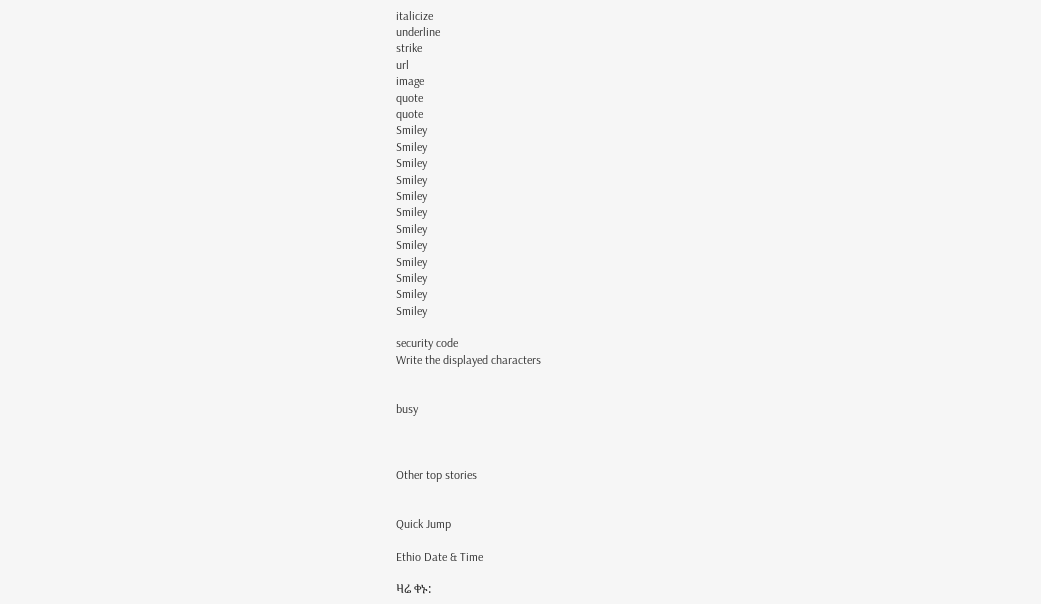italicize
underline
strike
url
image
quote
quote
Smiley
Smiley
Smiley
Smiley
Smiley
Smiley
Smiley
Smiley
Smiley
Smiley
Smiley
Smiley

security code
Write the displayed characters


busy



Other top stories


Quick Jump

Ethio Date & Time

ዛሬ ቀኑ: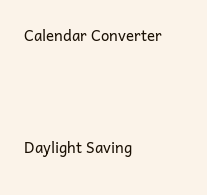Calendar Converter




Daylight Saving